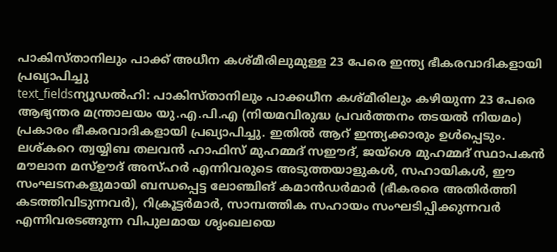പാകിസ്താനിലും പാക്ക് അധീന കശ്മീരിലുമുള്ള 23 പേരെ ഇന്ത്യ ഭീകരവാദികളായി പ്രഖ്യാപിച്ചു
text_fieldsന്യൂഡൽഹി: പാകിസ്താനിലും പാക്കധീന കശ്മീരിലും കഴിയുന്ന 23 പേരെ ആഭ്യന്തര മന്ത്രാലയം യു.എ.പി.എ (നിയമവിരുദ്ധ പ്രവർത്തനം തടയൽ നിയമം) പ്രകാരം ഭീകരവാദികളായി പ്രഖ്യാപിച്ചു. ഇതിൽ ആറ് ഇന്ത്യക്കാരും ഉൾപ്പെടും. ലശ്കറെ ത്വയ്യിബ തലവൻ ഹാഫിസ് മുഹമ്മദ് സഈദ്, ജയ്ശെ മുഹമ്മദ് സ്ഥാപകൻ മൗലാന മസ്ഊദ് അസ്ഹർ എന്നിവരുടെ അടുത്തയാളുകൾ, സഹായികൾ, ഈ സംഘടനകളുമായി ബന്ധപ്പെട്ട ലോഞ്ചിങ് കമാൻഡർമാർ (ഭീകരരെ അതിർത്തി കടത്തിവിടുന്നവർ), റിക്രൂട്ടർമാർ, സാമ്പത്തിക സഹായം സംഘടിപ്പിക്കുന്നവർ എന്നിവരടങ്ങുന്ന വിപുലമായ ശൃംഖലയെ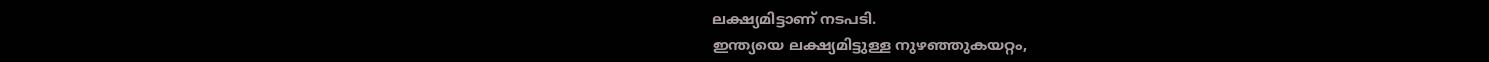ലക്ഷ്യമിട്ടാണ് നടപടി.
ഇന്ത്യയെ ലക്ഷ്യമിട്ടുള്ള നുഴഞ്ഞുകയറ്റം,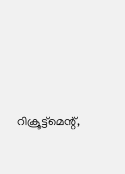റിക്രൂട്ട്മെന്റ്,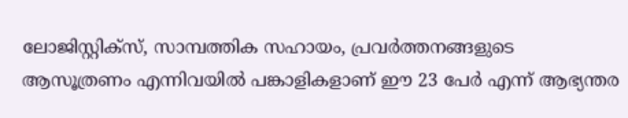ലോജിസ്റ്റിക്സ്, സാമ്പത്തിക സഹായം, പ്രവർത്തനങ്ങളുടെ ആസൂത്രണം എന്നിവയിൽ പങ്കാളികളാണ് ഈ 23 പേർ എന്ന് ആഭ്യന്തര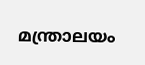മന്ത്രാലയം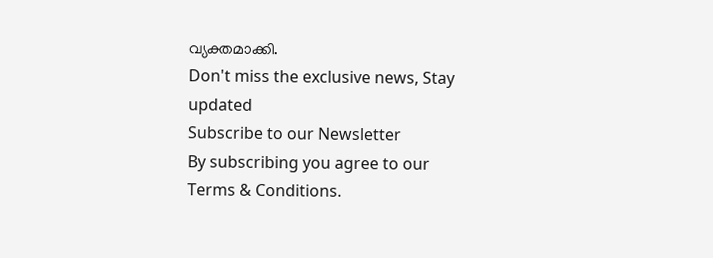വ്യക്തമാക്കി.
Don't miss the exclusive news, Stay updated
Subscribe to our Newsletter
By subscribing you agree to our Terms & Conditions.